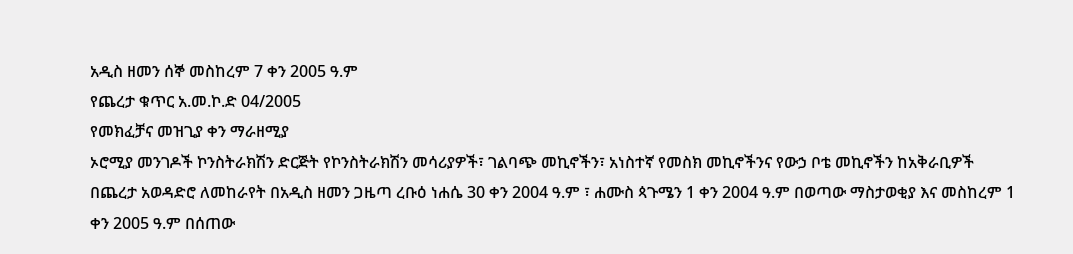አዲስ ዘመን ሰኞ መስከረም 7 ቀን 2005 ዓ.ም
የጨረታ ቁጥር አ.መ.ኮ.ድ 04/2005
የመክፈቻና መዝጊያ ቀን ማራዘሚያ
ኦሮሚያ መንገዶች ኮንስትራክሽን ድርጅት የኮንስትራክሽን መሳሪያዎች፣ ገልባጭ መኪኖችን፣ አነስተኛ የመስክ መኪኖችንና የውኃ ቦቴ መኪኖችን ከአቅራቢዎች በጨረታ አወዳድሮ ለመከራየት በአዲስ ዘመን ጋዜጣ ረቡዕ ነሐሴ 30 ቀን 2004 ዓ.ም ፣ ሐሙስ ጳጉሜን 1 ቀን 2004 ዓ.ም በወጣው ማስታወቂያ እና መስከረም 1 ቀን 2005 ዓ.ም በሰጠው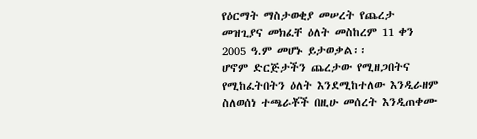የዕርማት ማስታወቂያ መሠረት የጨረታ መዝጊያና መክፈቸ ዕለት መስከረም 11 ቀን 2005 ዓ.ም መሆኑ ይታወቃል፡፡
ሆኖም ድርጅታችን ጨረታው የሚዘጋበትና የሚከፈትበትን ዕለት እንደሚከተለው እንዲራዘም ስለወሰነ ተጫራቾች በዚሁ መሰረት እንዲጠቀሙ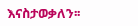እናስታወቃለን፡፡